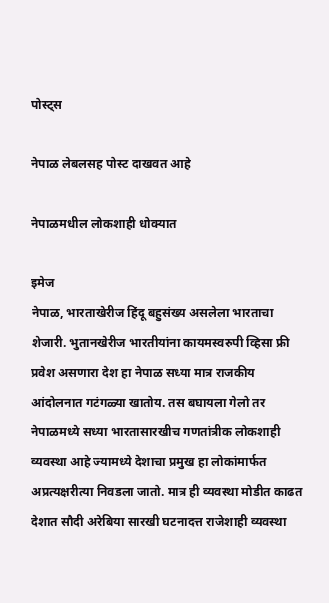पोस्ट्स

नेपाळ लेबलसह पोस्ट दाखवत आहे

नेपाळमधील लोकशाही धोक्यात

इमेज
नेपाळ, भारताखेरीज हिंदू बहुसंख्य असलेला भारताचा शेजारी. भुतानखेरीज भारतीयांना कायमस्वरुपी व्हिसा फ्री प्रवेश असणारा देश हा नेपाळ सध्या मात्र राजकीय आंदोलनात गटंगळ्या खातोय. तस बघायला गेलो तर नेपाळमध्ये सध्या भारतासारखीच गणतांत्रीक लोकशाही व्यवस्था आहे ज्यामध्ये देशाचा प्रमुख हा लोकांमार्फत अप्रत्यक्षरीत्या निवडला जातो. मात्र ही व्यवस्था मोडीत काढत देशात सौदी अरेबिया सारखी घटनादत्त राजेशाही व्यवस्था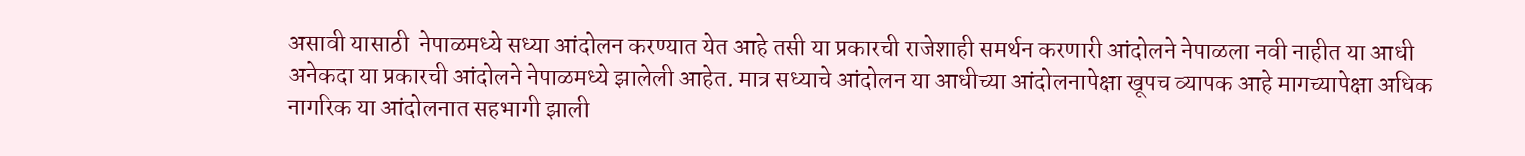असावी यासाठी  नेपाळमध्ये सध्या आंदोलन करण्यात येत आहे तसी या प्रकारची राजेशाही समर्थन करणारी आंदोलने नेपाळला नवी नाहीत या आधी अनेकदा या प्रकारची आंदोलने नेपाळमध्ये झालेली आहेत. मात्र सध्याचे आंदोलन या आधीच्या आंदोलनापेक्षा खूपच व्यापक आहे मागच्यापेक्षा अधिक नागरिक या आंदोलनात सहभागी झाली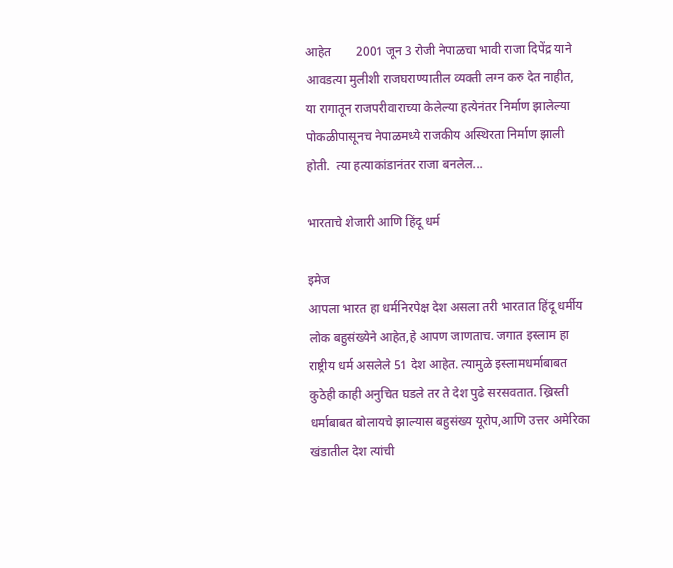आहेत        2001 जून 3 रोजी नेपाळचा भावी राजा दिपेंद्र याने आवडत्या मुलीशी राजघराण्यातील व्यक्ती लग्न करु देत नाहीत, या रागातून राजपरीवाराच्या केलेल्या हत्येनंतर निर्माण झालेल्या पोकळीपासूनच नेपाळमध्ये राजकीय अस्थिरता निर्माण झाली होती.  त्या हत्याकांडानंतर राजा बनलेल...

भारताचे शेजारी आणि हिंदू धर्म

इमेज
आपला भारत हा धर्मनिरपेक्ष देश असला तरी भारतात हिंदू धर्मीय लोक बहुसंख्येने आहेत,हे आपण जाणताच. जगात इस्लाम हा राष्ट्रीय धर्म असलेले 51 देश आहेत. त्यामुळे इस्लामधर्माबाबत कुठेही काही अनुचित घडले तर ते देश पुढे सरसवतात. ख्रिस्ती धर्माबाबत बोलायचे झाल्यास बहुसंख्य यूरोप,आणि उत्तर अमेरिका खंडातील देश त्यांची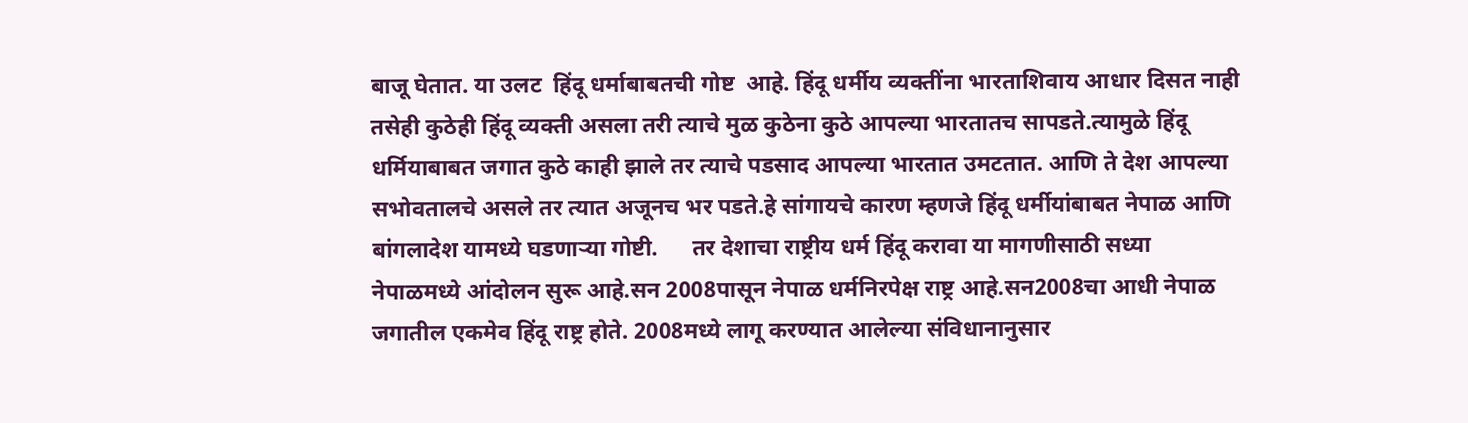बाजू घेतात. या उलट  हिंदू धर्माबाबतची गोष्ट  आहे. हिंदू धर्मीय व्यक्तींना भारताशिवाय आधार दिसत नाही  तसेही कुठेही हिंदू व्यक्ती असला तरी त्याचे मुळ कुठेना कुठे आपल्या भारतातच सापडते.त्यामुळे हिंदू धर्मियाबाबत जगात कुठे काही झाले तर त्याचे पडसाद आपल्या भारतात उमटतात. आणि ते देश आपल्या सभोवतालचे असले तर त्यात अजूनच भर पडते.हे सांगायचे कारण म्हणजे हिंदू धर्मीयांबाबत नेपाळ आणि बांगलादेश यामध्ये घडणाऱ्या गोष्टी.      तर देशाचा राष्ट्रीय धर्म हिंदू करावा या मागणीसाठी सध्या नेपाळमध्ये आंदोलन सुरू आहे.सन 2008पासून नेपाळ धर्मनिरपेक्ष राष्ट्र आहे.सन2008चा आधी नेपाळ जगातील एकमेव हिंदू राष्ट्र होते. 2008मध्ये लागू करण्यात आलेल्या संविधानानुसार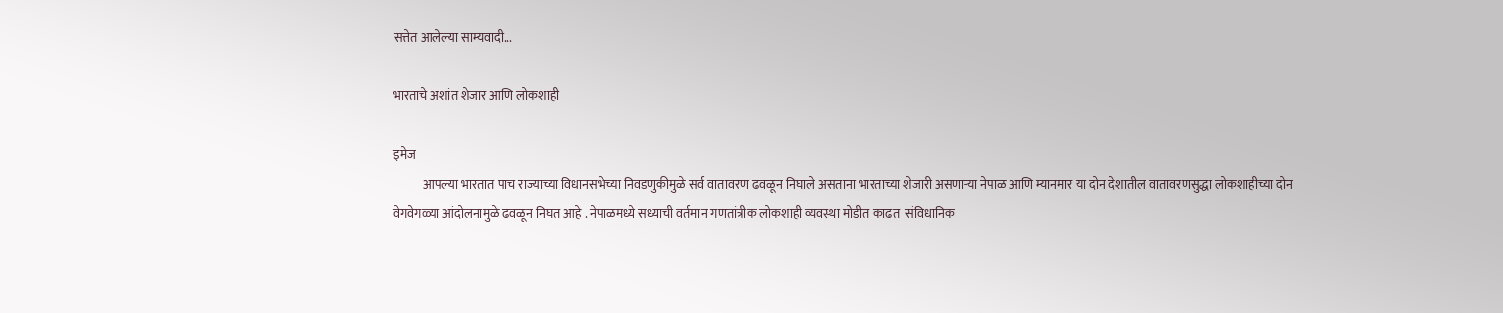सत्तेत आलेल्या साम्यवादी...

भारताचे अशांत शेजार आणि लोकशाही

इमेज
            आपल्या भारतात पाच राज्याच्या विधानसभेच्या निवडणुकीमुळे सर्व वातावरण ढवळून निघाले असताना भारताच्या शेजारी असणाऱ्या नेपाळ आणि म्यानमार या दोन देशातील वातावरणसुद्धा लोकशाहीच्या दोन वेगवेगळ्या आंदोलनामुळे ढवळून निघत आहे . नेपाळमध्ये सध्याची वर्तमान गणतांत्रीक लोकशाही व्यवस्था मोडीत काढत  संविधानिक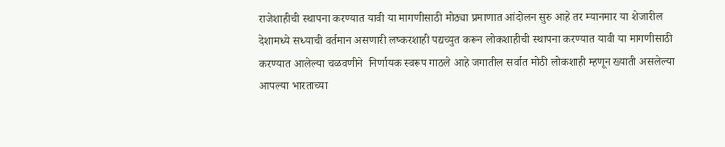राजेशाहीची स्थापना करण्यात यावी या मागणीसाठी मोठ्या प्रमाणात आंदोलन सुरु आहे तर म्यानमार या शेजारील देशामध्ये सध्याची वर्तमान असणारी लष्करशाही पद्यच्युत करून लोकशाहीची स्थापना करण्यात यावी या मागणीसाठी करण्यात आलेल्या चळवणीने  निर्णायक स्वरूप गाठले आहे जगातील सर्वात मोठी लोकशाही म्हणून ख्याती असलेल्या आपल्या भारताच्या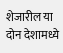शेजारील या दोन देशामध्ये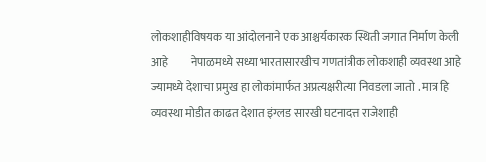लोकशाहीविषयक या आंदोलनाने एक आश्चर्यकारक स्थिती जगात निर्माण केली आहे          नेपाळमध्ये सध्या भारतासारखीच गणतांत्रीक लोकशाही व्यवस्था आहे ज्यामध्ये देशाचा प्रमुख हा लोकांमार्फत अप्रत्यक्षरीत्या निवडला जातो . मात्र हि व्यवस्था मोडीत काढत देशात इंग्लड सारखी घटनादत्त राजेशाही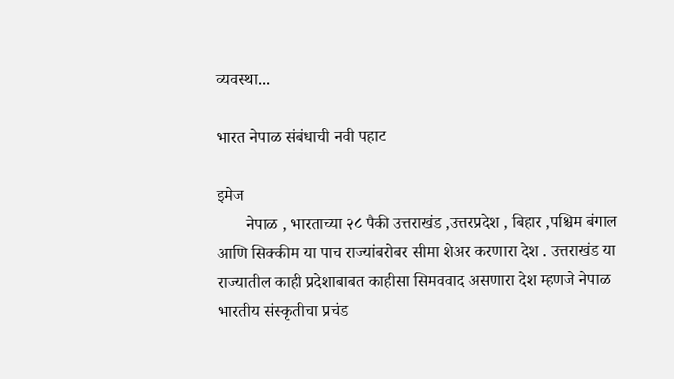व्यवस्था...

भारत नेपाळ संबंधाची नवी पहाट

इमेज
       नेपाळ , भारताच्या २८ पैकी उत्तराखंड ,उत्तरप्रदेश , बिहार ,पश्चिम बंगाल आणि सिक्कीम या पाच राज्यांबरोबर सीमा शेअर करणारा देश . उत्तराखंड या राज्यातील काही प्रदेशाबाबत काहीसा सिमववाद असणारा देश म्हणजे नेपाळ भारतीय संस्कृतीचा प्रचंड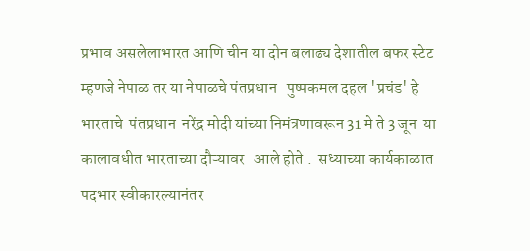प्रभाव असलेलाभारत आणि चीन या दोन बलाढ्य देशातील बफर स्टेट म्हणजे नेपाळ तर या नेपाळचे पंतप्रधान   पुष्पकमल दहल 'प्रचंड' हे भारताचे  पंतप्रधान  नरेंद्र मोदी यांच्या निमंत्रणावरून 31 मे ते 3 जून  या कालावधीत भारताच्या दौऱ्यावर   आले होते .  सध्याच्या कार्यकाळात पदभार स्वीकारल्यानंतर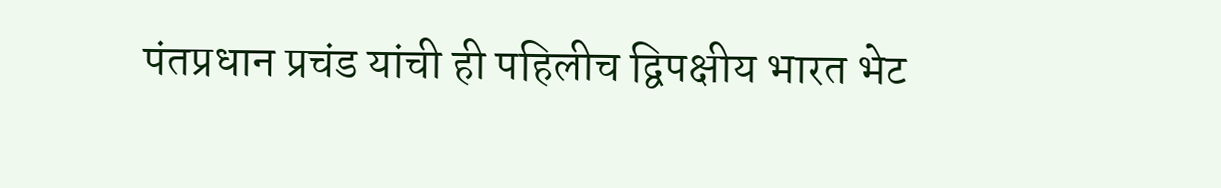पंतप्रधान प्रचंड यांची ही पहिलीच द्विपक्षीय भारत भेट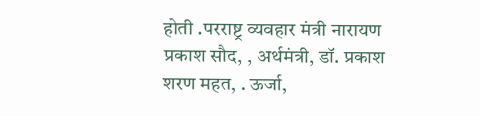होती .परराष्ट्र व्यवहार मंत्री नारायण प्रकाश सौद, , अर्थमंत्री, डॉ. प्रकाश शरण महत, . ऊर्जा,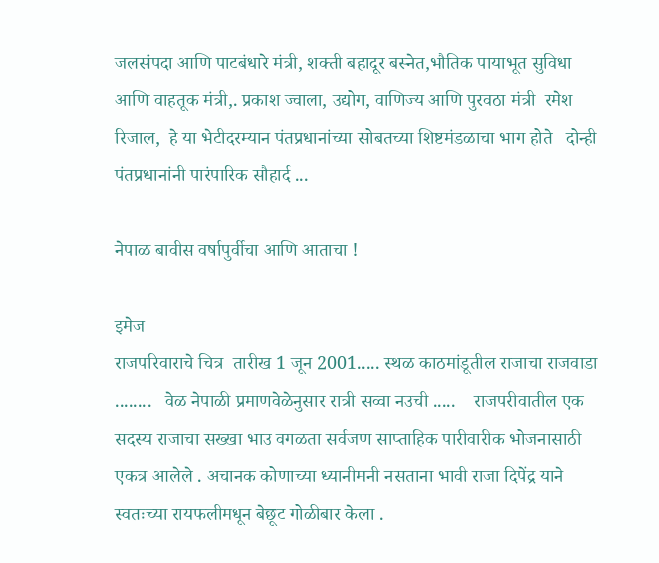जलसंपदा आणि पाटबंधारे मंत्री, शक्ती बहादूर बस्नेत,भौतिक पायाभूत सुविधा आणि वाहतूक मंत्री,. प्रकाश ज्वाला, उद्योग, वाणिज्य आणि पुरवठा मंत्री  रमेश रिजाल,  हे या भेटीदरम्यान पंतप्रधानांच्या सोबतच्या शिष्टमंडळाचा भाग होते   दोन्ही पंतप्रधानांनी पारंपारिक सौहार्द ...

नेपाळ बावीस वर्षापुर्वीचा आणि आताचा !

इमेज
राजपरिवाराचे चित्र  तारीख 1 जून 2001..... स्थळ काठमांडूतील राजाचा राजवाडा ........   वेळ नेपाळी प्रमाणवेळेनुसार रात्री सव्वा नउची .....    राजपरीवातील एक सदस्य राजाचा सख्खा भाउ वगळता सर्वजण साप्ताहिक पारीवारीक भोजनासाठी एकत्र आलेले . अचानक कोणाच्या ध्यानीमनी नसताना भावी राजा दिपेंद्र याने स्वतःच्या रायफलीमधून बेछूट गोळीबार केला .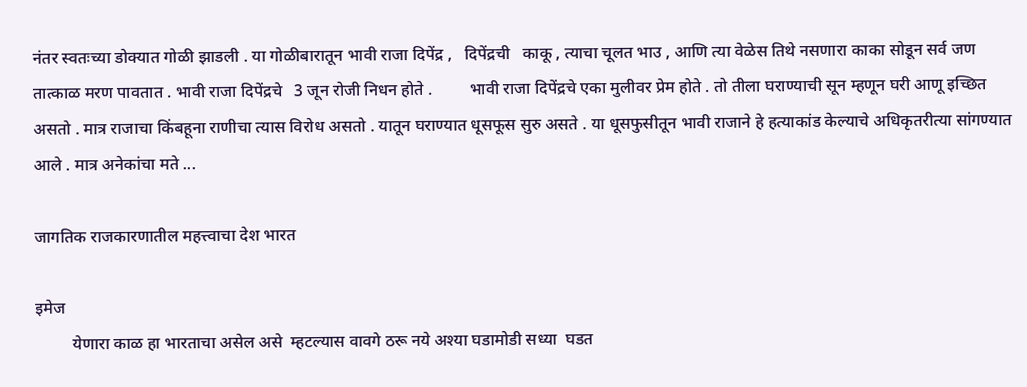नंतर स्वतःच्या डोक्यात गोळी झाडली . या गोळीबारातून भावी राजा दिपेंद्र ,   दिपेंद्रची   काकू , त्याचा चूलत भाउ , आणि त्या वेळेस तिथे नसणारा काका सोडून सर्व जण तात्काळ मरण पावतात . भावी राजा दिपेंद्रचे   3 जून रोजी निधन होते .         भावी राजा दिपेंद्रचे एका मुलीवर प्रेम होते . तो तीला घराण्याची सून म्हणून घरी आणू इच्छित असतो . मात्र राजाचा किंबहूना राणीचा त्यास विरोध असतो . यातून घराण्यात धूसफूस सुरु असते . या धूसफुसीतून भावी राजाने हे हत्याकांड केल्याचे अधिकृतरीत्या सांगण्यात आले . मात्र अनेकांचा मते ...

जागतिक राजकारणातील महत्त्वाचा देश भारत

इमेज
         येणारा काळ हा भारताचा असेल असे  म्हटल्यास वावगे ठरू नये अश्या घडामोडी सध्या  घडत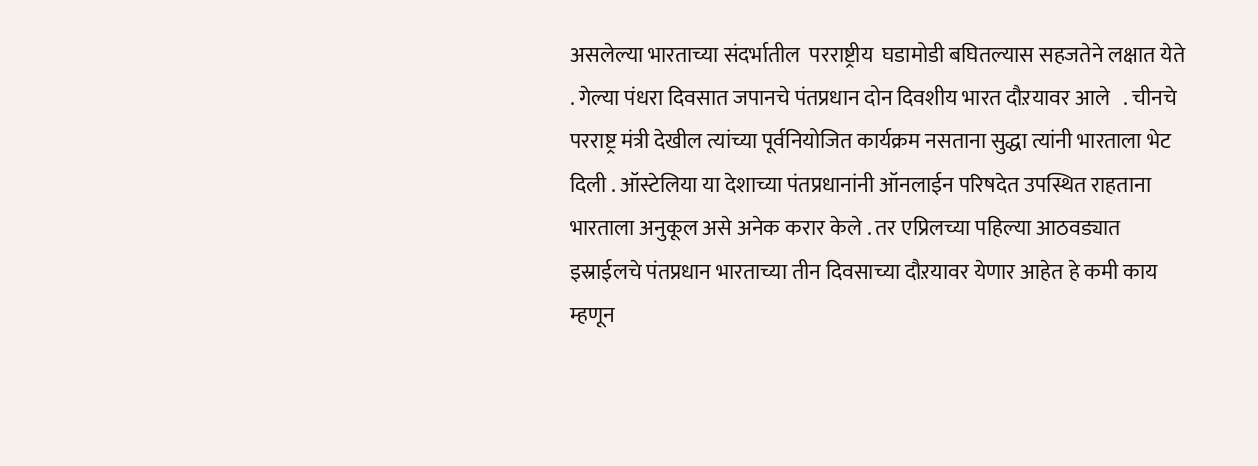असलेल्या भारताच्या संदर्भातील  परराष्ट्रीय  घडामोडी बघितल्यास सहजतेने लक्षात येते . गेल्या पंधरा दिवसात जपानचे पंतप्रधान दोन दिवशीय भारत दौऱयावर आले   . चीनचे परराष्ट्र मंत्री देखील त्यांच्या पूर्वनियोजित कार्यक्रम नसताना सुद्धा त्यांनी भारताला भेट दिली . ऑस्टेलिया या देशाच्या पंतप्रधानांनी ऑनलाईन परिषदेत उपस्थित राहताना भारताला अनुकूल असे अनेक करार केले . तर एप्रिलच्या पहिल्या आठवड्यात इस्राईलचे पंतप्रधान भारताच्या तीन दिवसाच्या दौऱयावर येणार आहेत हे कमी काय म्हणून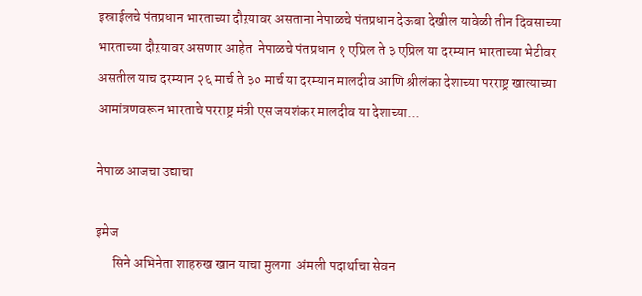इस्राईलचे पंतप्रधान भारताच्या दौऱयावर असताना नेपाळचे पंतप्रधान देऊबा देखील यावेळी तीन दिवसाच्या भारताच्या दौऱयावर असणार आहेत  नेपाळचे पंतप्रधान १ एप्रिल ते ३ एप्रिल या दरम्यान भारताच्या भेटीवर असतील याच दरम्यान २६ मार्च ते ३० मार्च या दरम्यान मालदीव आणि श्रीलंका देशाच्या परराष्ट्र खात्याच्या आमांत्रणवरून भारताचे परराष्ट्र मंत्री एस जयशंकर मालदीव या देशाच्या...

नेपाळ आजचा उद्याचा

इमेज
      सिने अभिनेता शाहरुख खान याचा मुलगा  अंमली पदार्थाचा सेवन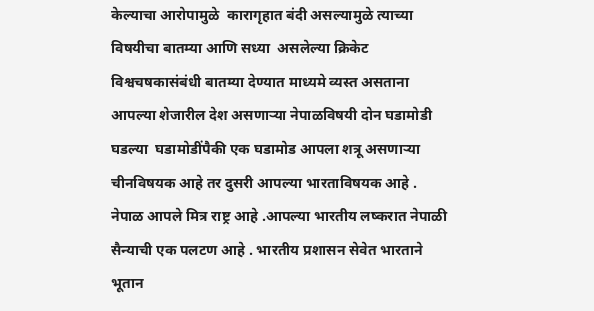केल्याचा आरोपामुळे  कारागृहात बंदी असल्यामुळे त्याच्या विषयीचा बातम्या आणि सध्या  असलेल्या क्रिकेट विश्वचषकासंबंधी बातम्या देण्यात माध्यमे व्यस्त असताना आपल्या शेजारील देश असणाऱ्या नेपाळविषयी दोन घडामोडी घडल्या  घडामोडींपैकी एक घडामोड आपला शत्रू असणाऱ्या चीनविषयक आहे तर दुसरी आपल्या भारताविषयक आहे .      नेपाळ आपले मित्र राष्ट्र आहे .आपल्या भारतीय लष्करात नेपाळी सैन्याची एक पलटण आहे . भारतीय प्रशासन सेवेत भारताने भूतान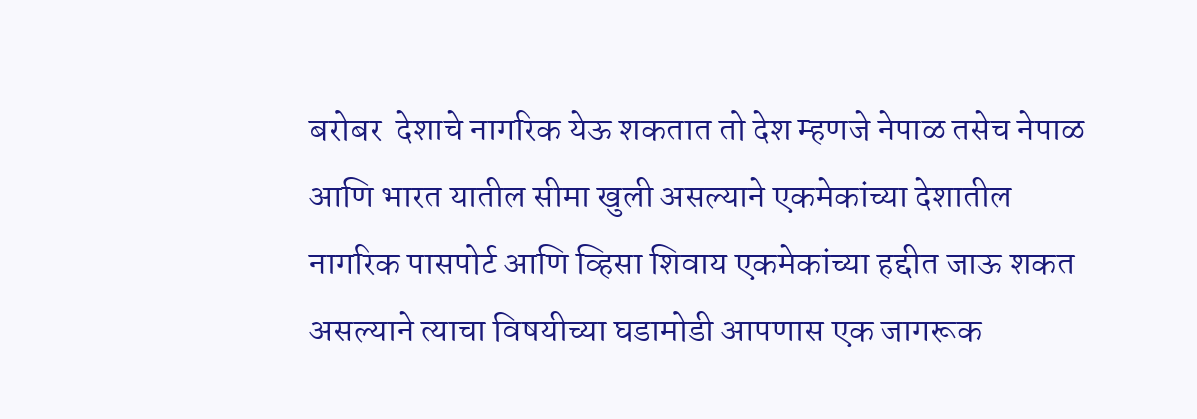बरोबर  देशाचे नागरिक येऊ शकतात तो देश म्हणजे नेपाळ तसेच नेपाळ आणि भारत यातील सीमा खुली असल्याने एकमेकांच्या देशातील नागरिक पासपोर्ट आणि व्हिसा शिवाय एकमेकांच्या हद्दीत जाऊ शकत असल्याने त्याचा विषयीच्या घडामोडी आपणास एक जागरूक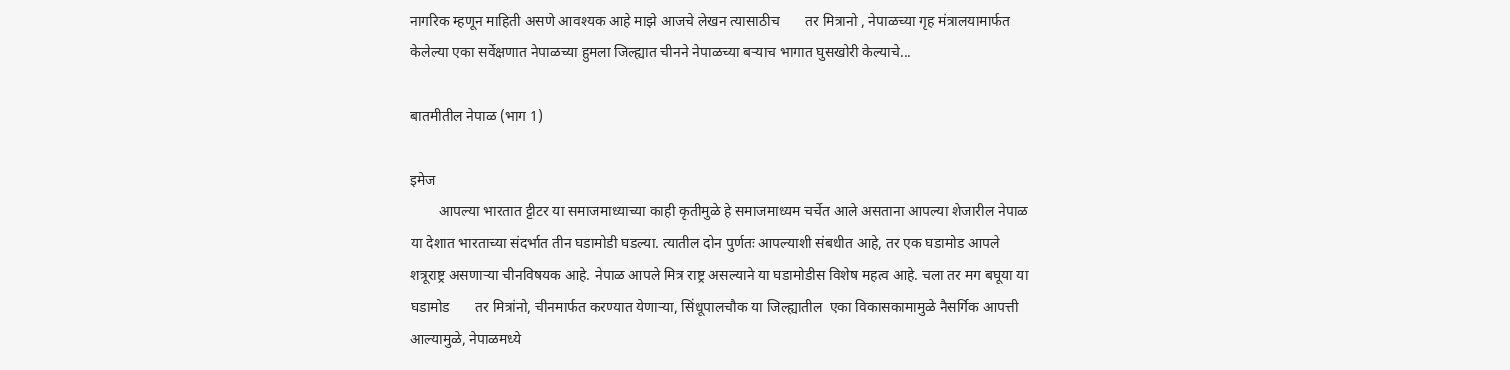नागरिक म्हणून माहिती असणे आवश्यक आहे माझे आजचे लेखन त्यासाठीच       तर मित्रानो , नेपाळच्या गृह मंत्रालयामार्फत केलेल्या एका सर्वेक्षणात नेपाळच्या हुमला जिल्ह्यात चीनने नेपाळच्या बऱ्याच भागात घुसखोरी केल्याचे...

बातमीतील नेपाळ (भाग 1)

इमेज
        आपल्या भारतात ट्टीटर या समाजमाध्याच्या काही कृतीमुळे हे समाजमाध्यम चर्चेत आले असताना आपल्या शेजारील नेपाळ या देशात भारताच्या संदर्भात तीन घडामोडी घडल्या. त्यातील दोन पुर्णतः आपल्याशी संबधीत आहे, तर एक घडामोड आपले शत्रूराष्ट्र असणाऱ्या चीनविषयक आहे. नेपाळ आपले मित्र राष्ट्र असल्याने या घडामोडीस विशेष महत्व आहे. चला तर मग बघूया या घडामोड       तर मित्रांनो, चीनमार्फत करण्यात येणाऱ्या, सिंधूपालचौक या जिल्ह्यातील  एका विकासकामामुळे नैसर्गिक आपत्ती आल्यामुळे, नेपाळमध्ये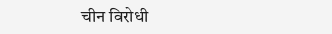चीन विरोधी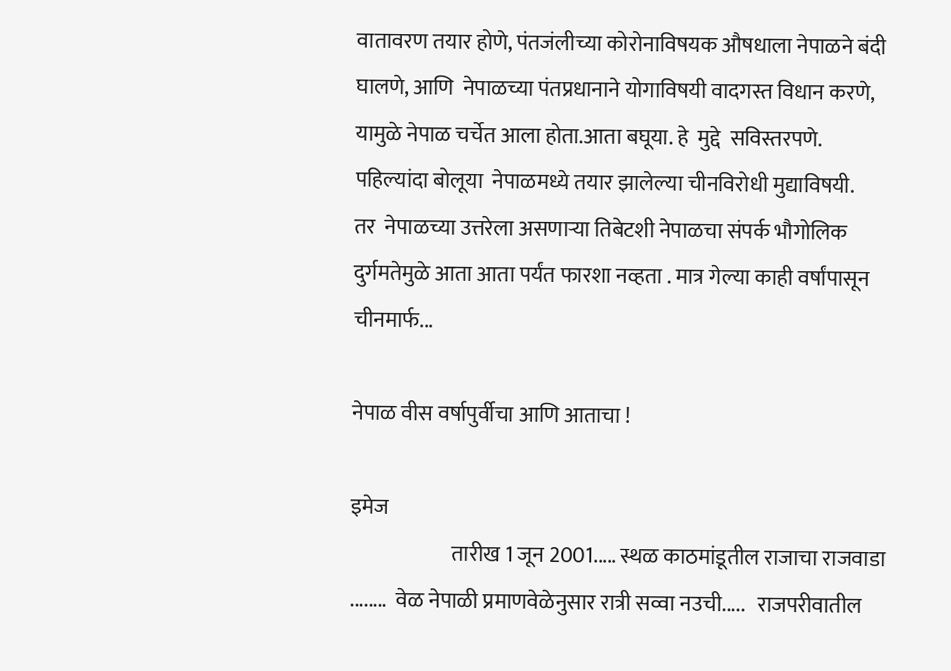वातावरण तयार होणे, पंतजंलीच्या कोरोनाविषयक औषधाला नेपाळने बंदी घालणे, आणि  नेपाळच्या पंतप्रधानाने योगाविषयी वादगस्त विधान करणे, यामुळे नेपाळ चर्चेत आला होता.आता बघूया. हे  मुद्दे  सविस्तरपणे.  पहिल्यांदा बोलूया  नेपाळमध्ये तयार झालेल्या चीनविरोधी मुद्याविषयी.        तर  नेपाळच्या उत्तरेला असणाऱ्या तिबेटशी नेपाळचा संपर्क भौगोलिक दुर्गमतेमुळे आता आता पर्यंत फारशा नव्हता . मात्र गेल्या काही वर्षांपासून चीनमार्फ...

नेपाळ वीस वर्षापुर्वीचा आणि आताचा !

इमेज
                        तारीख 1 जून 2001..... स्थळ काठमांडूतील राजाचा राजवाडा ........  वेळ नेपाळी प्रमाणवेळेनुसार रात्री सव्वा नउची.....   राजपरीवातील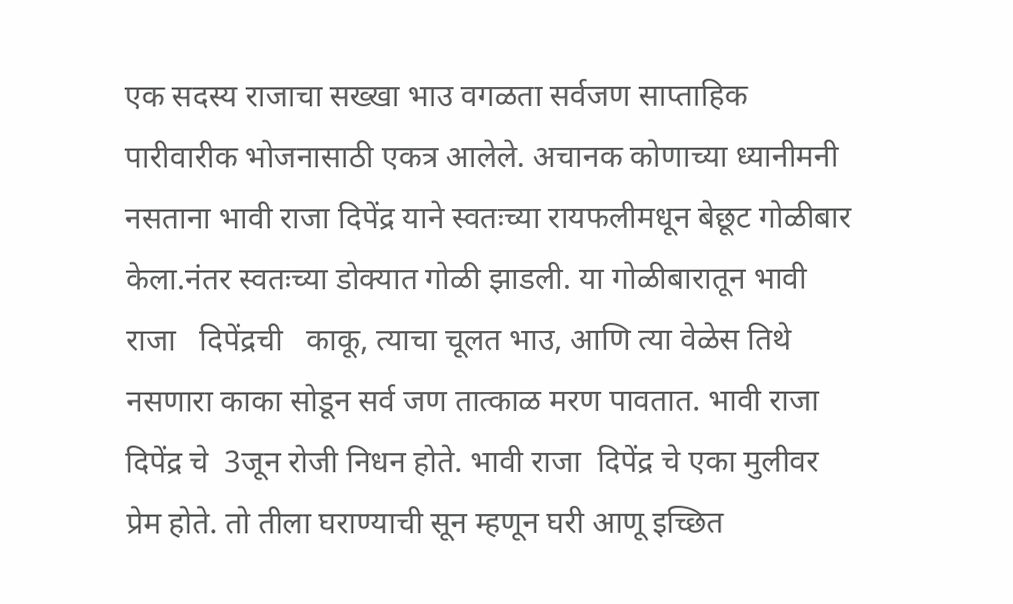एक सदस्य राजाचा सख्खा भाउ वगळता सर्वजण साप्ताहिक पारीवारीक भोजनासाठी एकत्र आलेले. अचानक कोणाच्या ध्यानीमनी नसताना भावी राजा दिपेंद्र याने स्वतःच्या रायफलीमधून बेछूट गोळीबार केला.नंतर स्वतःच्या डोक्यात गोळी झाडली. या गोळीबारातून भावी राजा   दिपेंद्रची   काकू, त्याचा चूलत भाउ, आणि त्या वेळेस तिथे नसणारा काका सोडून सर्व जण तात्काळ मरण पावतात. भावी राजा  दिपेंद्र चे  3जून रोजी निधन होते. भावी राजा  दिपेंद्र चे एका मुलीवर प्रेम होते. तो तीला घराण्याची सून म्हणून घरी आणू इच्छित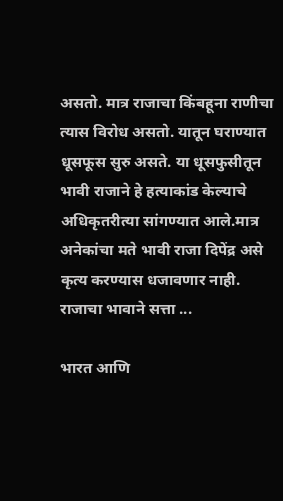असतो. मात्र राजाचा किंबहूना राणीचा त्यास विरोध असतो. यातून घराण्यात धूसफूस सुरु असते. या धूसफुसीतून भावी राजाने हे हत्याकांड केल्याचे अधिकृतरीत्या सांगण्यात आले.मात्र अनेकांचा मते भावी राजा दिपेंद्र असे कृत्य करण्यास धजावणार नाही. राजाचा भावाने सत्ता ...

भारत आणि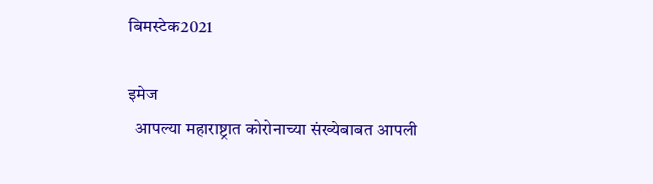बिमस्टेक2021

इमेज
  आपल्या महाराष्ट्रात कोरोनाच्या संख्येबाबत आपली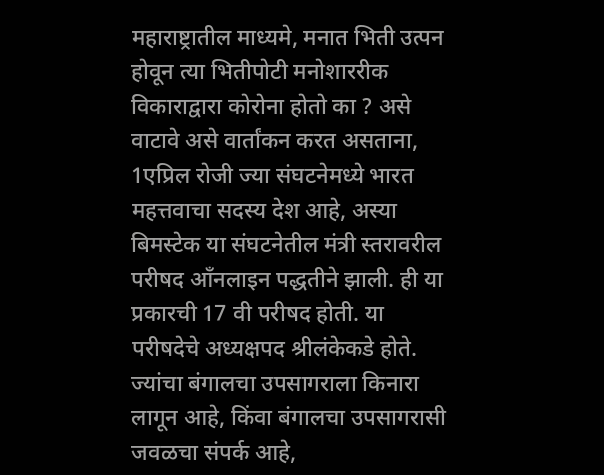महाराष्ट्रातील माध्यमे, मनात भिती उत्पन होवून त्या भितीपोटी मनोशाररीक विकाराद्वारा कोरोना होतो का ? असे वाटावे असे वार्तांकन करत असताना, 1एप्रिल रोजी ज्या संघटनेमध्ये भारत महत्तवाचा सदस्य देश आहे, अस्या बिमस्टेक या संघटनेतील मंत्री स्तरावरील परीषद आँनलाइन पद्धतीने झाली. ही या प्रकारची 17 वी परीषद होती. या परीषदेचे अध्यक्षपद श्रीलंकेकडे होते.     ज्यांचा बंगालचा उपसागराला किनारा लागून आहे, किंवा बंगालचा उपसागरासी जवळचा संपर्क आहे,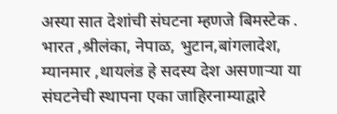अस्या सात देशांची संघटना म्हणजे बिमस्टेक . भारत ,श्रीलंका, नेपाळ, भुटान,बांगलादेश, म्यानमार ,थायलंड हे सदस्य देश असणाऱ्या या संघटनेची स्थापना एका जाहिरनाम्याद्वारे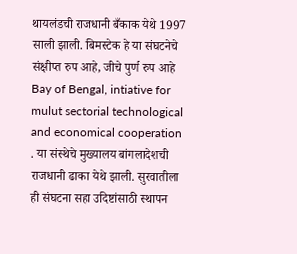थायलंडची राजधानी बँकाक येथे 1997 साली झाली. बिमस्टेक हे या संघटनेचे संक्षीप्त रुप आहे, जीचे पुर्ण रुप आहे Bay of Bengal, intiative for mulut sectorial technological and economical cooperation  . या संस्थेचे मुख्यालय बांगलादेशची राजधानी ढाका येथे झाली. सुरवातीला ही संघटना सहा उदिष्टांसाठी स्थापन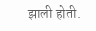झाली होती.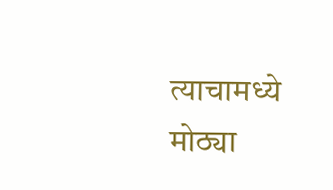त्याचामध्ये मोठ्या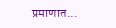प्रमाणात...